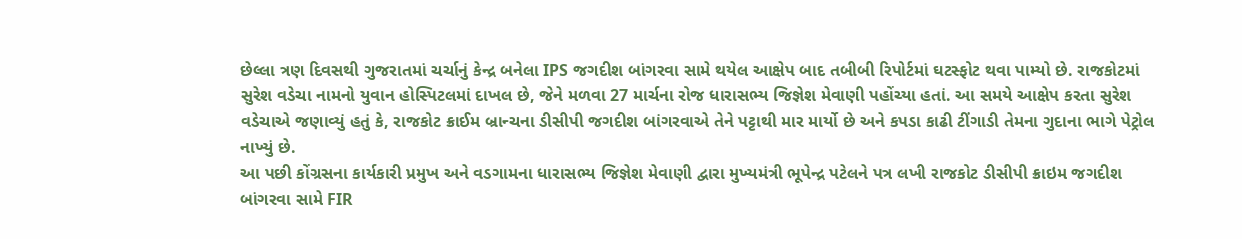છેલ્લા ત્રણ દિવસથી ગુજરાતમાં ચર્ચાનું કેન્દ્ર બનેલા IPS જગદીશ બાંગરવા સામે થયેલ આક્ષેપ બાદ તબીબી રિપોર્ટમાં ઘટસ્ફોટ થવા પામ્યો છે. રાજકોટમાં સુરેશ વડેચા નામનો યુવાન હોસ્પિટલમાં દાખલ છે, જેને મળવા 27 માર્ચના રોજ ધારાસભ્ય જિજ્ઞેશ મેવાણી પહોંચ્યા હતાં. આ સમયે આક્ષેપ કરતા સુરેશ વડેચાએ જણાવ્યું હતું કે, રાજકોટ ક્રાઈમ બ્રાન્ચના ડીસીપી જગદીશ બાંગરવાએ તેને પટ્ટાથી માર માર્યો છે અને કપડા કાઢી ટીંગાડી તેમના ગુદાના ભાગે પેટ્રોલ નાખ્યું છે.
આ પછી કોંગ્રસના કાર્યકારી પ્રમુખ અને વડગામના ધારાસભ્ય જિજ્ઞેશ મેવાણી દ્વારા મુખ્યમંત્રી ભૂપેન્દ્ર પટેલને પત્ર લખી રાજકોટ ડીસીપી ક્રાઇમ જગદીશ બાંગરવા સામે FIR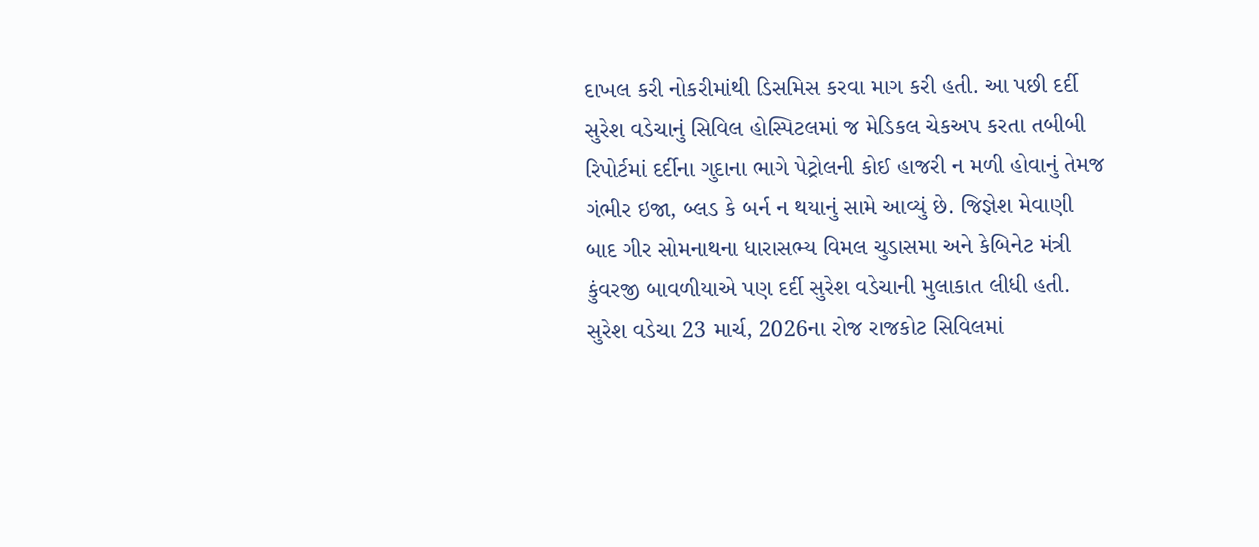દાખલ કરી નોકરીમાંથી ડિસમિસ કરવા માગ કરી હતી. આ પછી દર્દી સુરેશ વડેચાનું સિવિલ હોસ્પિટલમાં જ મેડિકલ ચેકઅપ કરતા તબીબી રિપોર્ટમાં દર્દીના ગુદાના ભાગે પેટ્રોલની કોઈ હાજરી ન મળી હોવાનું તેમજ ગંભીર ઇજા, બ્લડ કે બર્ન ન થયાનું સામે આવ્યું છે. જિજ્ઞેશ મેવાણી બાદ ગીર સોમનાથના ધારાસભ્ય વિમલ ચુડાસમા અને કેબિનેટ મંત્રી કુંવરજી બાવળીયાએ પણ દર્દી સુરેશ વડેચાની મુલાકાત લીધી હતી.
સુરેશ વડેચા 23 માર્ચ, 2026ના રોજ રાજકોટ સિવિલમાં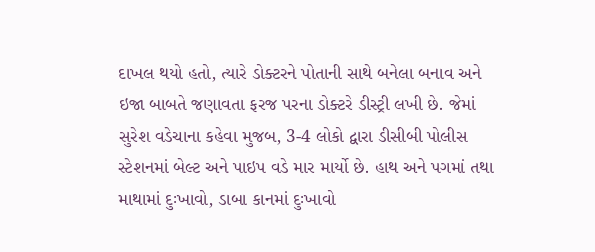દાખલ થયો હતો, ત્યારે ડોક્ટરને પોતાની સાથે બનેલા બનાવ અને ઇજા બાબતે જણાવતા ફરજ પરના ડોક્ટરે ડીસ્ટ્રી લખી છે. જેમાં સુરેશ વડેચાના કહેવા મુજબ, 3-4 લોકો દ્વારા ડીસીબી પોલીસ સ્ટેશનમાં બેલ્ટ અને પાઇપ વડે માર માર્યો છે. હાથ અને પગમાં તથા માથામાં દુઃખાવો, ડાબા કાનમાં દુઃખાવો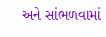અને સાંભળવામાં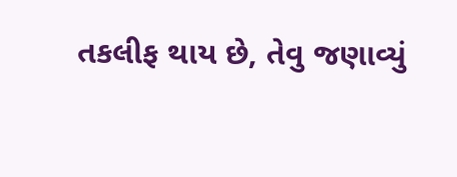તકલીફ થાય છે, તેવુ જણાવ્યું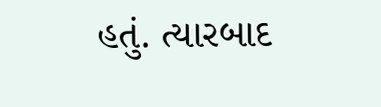હતું. ત્યારબાદ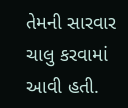તેમની સારવાર ચાલુ કરવામાં આવી હતી.